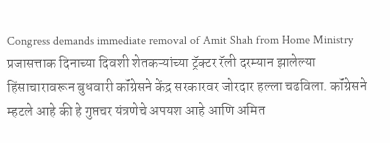Congress demands immediate removal of Amit Shah from Home Ministry
प्रजासत्ताक दिनाच्या दिवशी शेतकऱ्यांच्या ट्रॅक्टर रॅली दरम्यान झालेल्या हिंसाचारावरून बुधवारी कॉंग्रेसने केंद्र सरकारवर जोरदार हल्ला चढविला. कॉंग्रेसने म्हटले आहे की हे गुप्तचर यंत्रणेचे अपयश आहे आणि अमित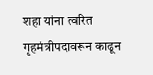शहा यांना त्वरित गृहमंत्रीपदावरून काढून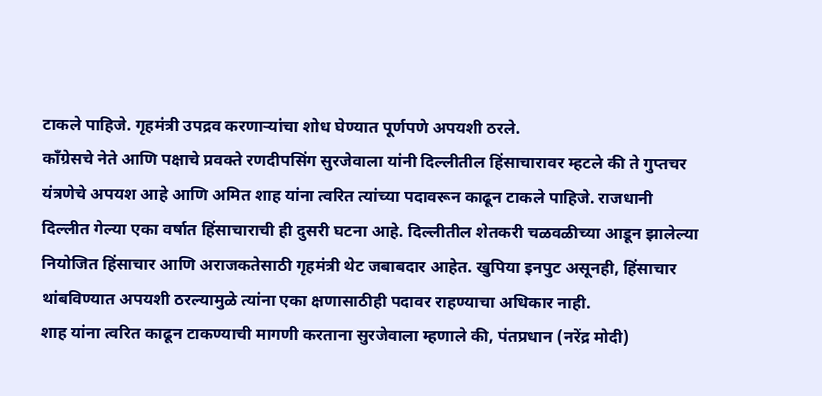टाकले पाहिजे. गृहमंत्री उपद्रव करणाऱ्यांचा शोध घेण्यात पूर्णपणे अपयशी ठरले.
कॉंग्रेसचे नेते आणि पक्षाचे प्रवक्ते रणदीपसिंग सुरजेवाला यांनी दिल्लीतील हिंसाचारावर म्हटले की ते गुप्तचर यंत्रणेचे अपयश आहे आणि अमित शाह यांना त्वरित त्यांच्या पदावरून काढून टाकले पाहिजे. राजधानी दिल्लीत गेल्या एका वर्षात हिंसाचाराची ही दुसरी घटना आहे. दिल्लीतील शेतकरी चळवळीच्या आडून झालेल्या नियोजित हिंसाचार आणि अराजकतेसाठी गृहमंत्री थेट जबाबदार आहेत. खुपिया इनपुट असूनही, हिंसाचार थांबविण्यात अपयशी ठरल्यामुळे त्यांना एका क्षणासाठीही पदावर राहण्याचा अधिकार नाही.
शाह यांना त्वरित काढून टाकण्याची मागणी करताना सुरजेवाला म्हणाले की, पंतप्रधान (नरेंद्र मोदी)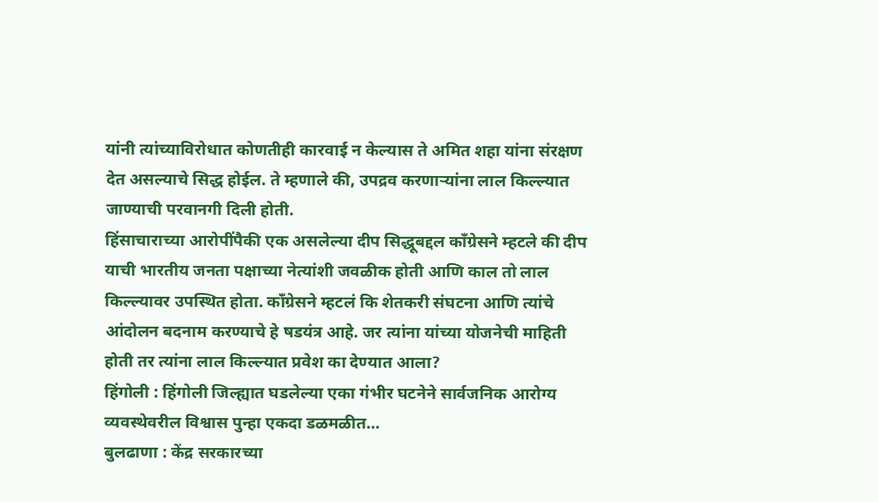यांनी त्यांच्याविरोधात कोणतीही कारवाई न केल्यास ते अमित शहा यांना संरक्षण देत असल्याचे सिद्ध होईल. ते म्हणाले की, उपद्रव करणाऱ्यांना लाल किल्ल्यात जाण्याची परवानगी दिली होती.
हिंसाचाराच्या आरोपींपैकी एक असलेल्या दीप सिद्धूबद्दल कॉंग्रेसने म्हटले की दीप याची भारतीय जनता पक्षाच्या नेत्यांशी जवळीक होती आणि काल तो लाल किल्ल्यावर उपस्थित होता. कॉंग्रेसने म्हटलं कि शेतकरी संघटना आणि त्यांचे आंदोलन बदनाम करण्याचे हे षडयंत्र आहे. जर त्यांना यांच्या योजनेची माहिती होती तर त्यांना लाल किल्ल्यात प्रवेश का देण्यात आला?
हिंगोली : हिंगोली जिल्ह्यात घडलेल्या एका गंभीर घटनेने सार्वजनिक आरोग्य व्यवस्थेवरील विश्वास पुन्हा एकदा डळमळीत…
बुलढाणा : केंद्र सरकारच्या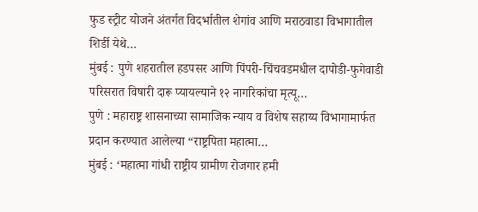फुड स्ट्रीट योजने अंतर्गत विदर्भातील शेगांव आणि मराठवाडा विभागातील शिर्डी येथे…
मुंबई : पुणे शहरातील हडपसर आणि पिंपरी-चिंचवडमधील दापोडी-फुगेवाडी परिसरात विषारी दारू प्यायल्याने १२ नागरिकांचा मृत्यू…
पुणे : महाराष्ट्र शासनाच्या सामाजिक न्याय व विशेष सहाय्य विभागामार्फत प्रदान करण्यात आलेल्या “राष्ट्रपिता महात्मा…
मुंबई : ‘महात्मा गांधी राष्ट्रीय ग्रामीण रोजगार हमी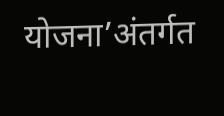योजना’अंतर्गत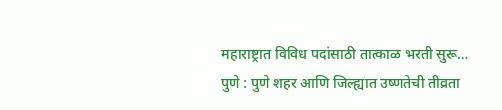महाराष्ट्रात विविध पदांसाठी तात्काळ भरती सुरू…
पुणे : पुणे शहर आणि जिल्ह्यात उष्णतेची तीव्रता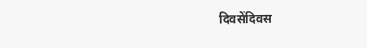दिवसेंदिवस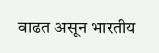वाढत असून भारतीय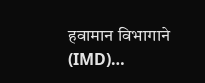हवामान विभागाने (IMD)…